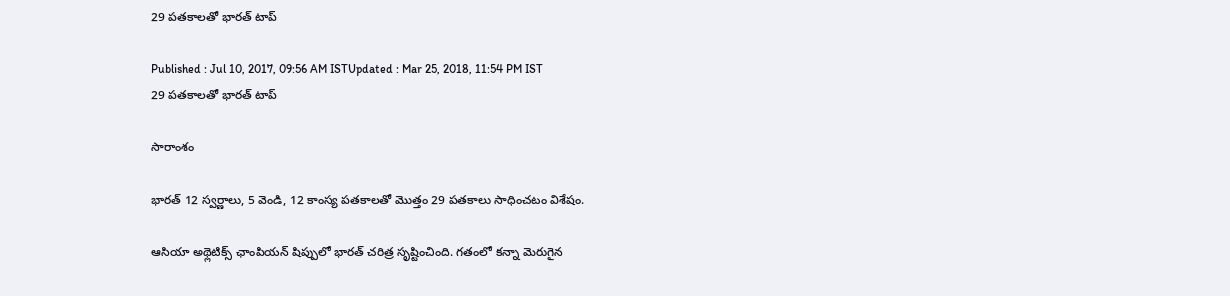29 పతకాలతో భారత్ టాప్

Published : Jul 10, 2017, 09:56 AM ISTUpdated : Mar 25, 2018, 11:54 PM IST
29 పతకాలతో భారత్ టాప్

సారాంశం

భారత్ 12 స్వర్ణాలు, 5 వెండి, 12 కాంస్య పతకాలతో మొత్తం 29 పతకాలు సాధించటం విశేషం.

ఆసియా అథ్లెటిక్స్ ఛాంపియన్ షిప్పులో భారత్ చరిత్ర సృష్టించింది. గతంలో కన్నా మెరుగైన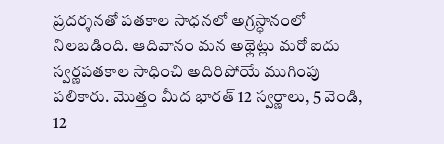ప్రదర్శనతో పతకాల సాధనలో అగ్రస్ధానంలో నిలబడింది. ఆదివానం మన అథ్లెట్లు మరో ఐదు స్వర్ణపతకాల సాధించి అదిరిపోయే ముగింపు పలికారు. మొత్తం మీద భారత్ 12 స్వర్ణాలు, 5 వెండి, 12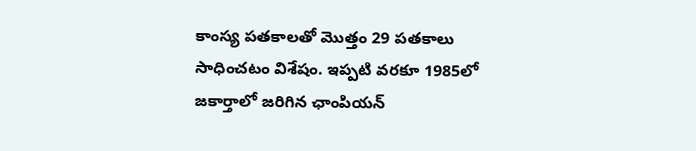కాంస్య పతకాలతో మొత్తం 29 పతకాలు సాధించటం విశేషం. ఇప్పటి వరకూ 1985లో జకార్తాలో జరిగిన ఛాంపియన్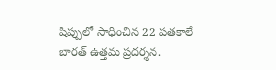షిప్పులో సాధించిన 22 పతకాలే బారత్ ఉత్తమ ప్రదర్శన.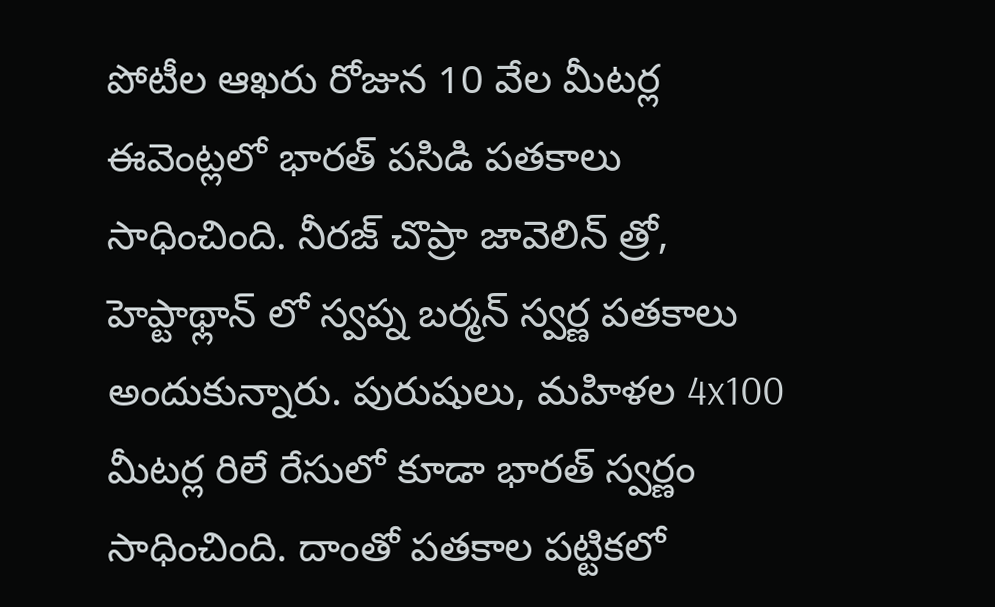పోటీల ఆఖరు రోజున 10 వేల మీటర్ల ఈవెంట్లలో భారత్ పసిడి పతకాలు సాధించింది. నీరజ్ చొప్రా జావెలిన్ త్రో, హెప్టాథ్లాన్ లో స్వప్న బర్మన్ స్వర్ణ పతకాలు అందుకున్నారు. పురుషులు, మహిళల 4x100 మీటర్ల రిలే రేసులో కూడా భారత్ స్వర్ణం సాధించింది. దాంతో పతకాల పట్టికలో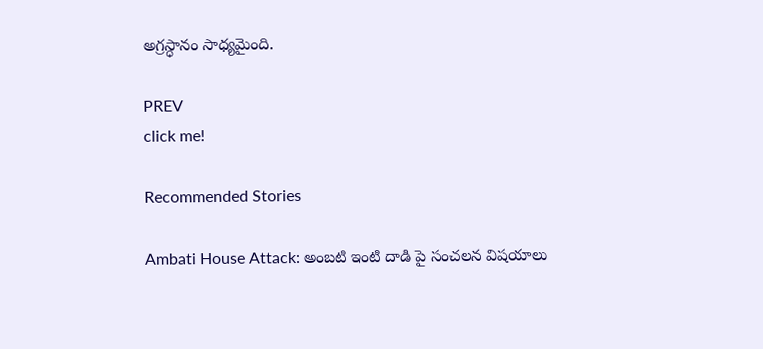అగ్రస్ధానం సాధ్యమైంది.

PREV
click me!

Recommended Stories

Ambati House Attack: అంబటి ఇంటి దాడి పై సంచలన విషయాలు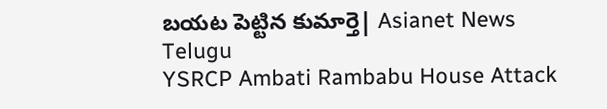బయట పెట్టిన కుమార్తె| Asianet News Telugu
YSRCP Ambati Rambabu House Attack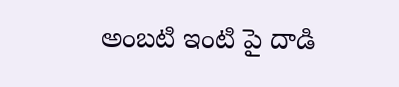అంబటి ఇంటి పై దాడి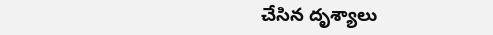చేసిన దృశ్యాలు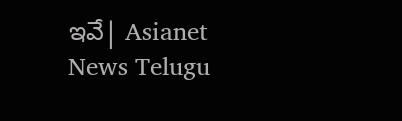ఇవే| Asianet News Telugu